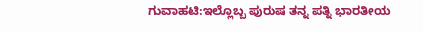ಗುವಾಹಟಿ:ಇಲ್ಲೊಬ್ಬ ಪುರುಷ ತನ್ನ ಪತ್ನಿ ಭಾರತೀಯ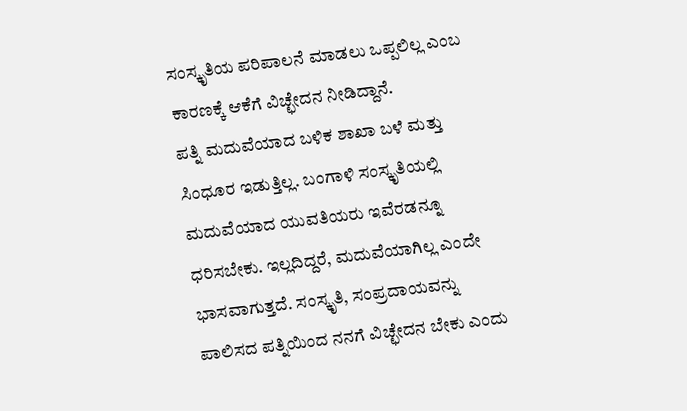ಸಂಸ್ಕೃತಿಯ ಪರಿಪಾಲನೆ ಮಾಡಲು ಒಪ್ಪಲಿಲ್ಲ ಎಂಬ ಕಾರಣಕ್ಕೆ ಆಕೆಗೆ ವಿಚ್ಛೇದನ ನೀಡಿದ್ದಾನೆ.
ಪತ್ನಿ ಮದುವೆಯಾದ ಬಳಿಕ ಶಾಖಾ ಬಳೆ ಮತ್ತು ಸಿಂಧೂರ ಇಡುತ್ತಿಲ್ಲ. ಬಂಗಾಳಿ ಸಂಸ್ಕೃತಿಯಲ್ಲಿ ಮದುವೆಯಾದ ಯುವತಿಯರು ಇವೆರಡನ್ನೂ ಧರಿಸಬೇಕು. ಇಲ್ಲದಿದ್ದರೆ, ಮದುವೆಯಾಗಿಲ್ಲ ಎಂದೇ ಭಾಸವಾಗುತ್ತದೆ. ಸಂಸ್ಕೃತಿ, ಸಂಪ್ರದಾಯವನ್ನು ಪಾಲಿಸದ ಪತ್ನಿಯಿಂದ ನನಗೆ ವಿಚ್ಛೇದನ ಬೇಕು ಎಂದು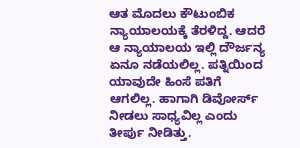ಆತ ಮೊದಲು ಕೌಟುಂಬಿಕ ನ್ಯಾಯಾಲಯಕ್ಕೆ ತೆರಳಿದ್ದ. ಆದರೆ ಆ ನ್ಯಾಯಾಲಯ ಇಲ್ಲಿ ದೌರ್ಜನ್ಯ ಏನೂ ನಡೆಯಲಿಲ್ಲ. ಪತ್ನಿಯಿಂದ ಯಾವುದೇ ಹಿಂಸೆ ಪತಿಗೆ ಆಗಲಿಲ್ಲ. ಹಾಗಾಗಿ ಡಿವೋರ್ಸ್ ನೀಡಲು ಸಾಧ್ಯವಿಲ್ಲ ಎಂದು ತೀರ್ಪು ನೀಡಿತ್ತು.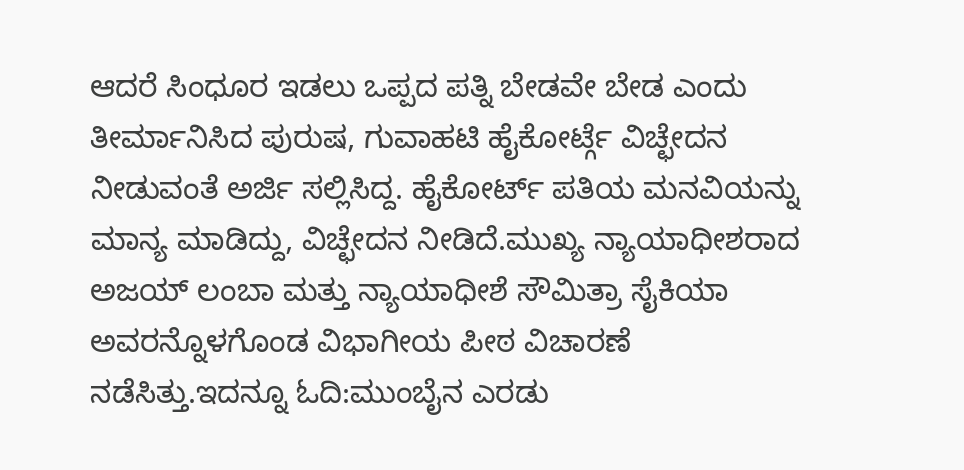ಆದರೆ ಸಿಂಧೂರ ಇಡಲು ಒಪ್ಪದ ಪತ್ನಿ ಬೇಡವೇ ಬೇಡ ಎಂದು ತೀರ್ಮಾನಿಸಿದ ಪುರುಷ, ಗುವಾಹಟಿ ಹೈಕೋರ್ಟ್ಗೆ ವಿಚ್ಛೇದನ ನೀಡುವಂತೆ ಅರ್ಜಿ ಸಲ್ಲಿಸಿದ್ದ. ಹೈಕೋರ್ಟ್ ಪತಿಯ ಮನವಿಯನ್ನು ಮಾನ್ಯ ಮಾಡಿದ್ದು, ವಿಚ್ಛೇದನ ನೀಡಿದೆ.ಮುಖ್ಯ ನ್ಯಾಯಾಧೀಶರಾದ ಅಜಯ್ ಲಂಬಾ ಮತ್ತು ನ್ಯಾಯಾಧೀಶೆ ಸೌಮಿತ್ರಾ ಸೈಕಿಯಾ ಅವರನ್ನೊಳಗೊಂಡ ವಿಭಾಗೀಯ ಪೀಠ ವಿಚಾರಣೆ ನಡೆಸಿತ್ತು.ಇದನ್ನೂ ಓದಿ:ಮುಂಬೈನ ಎರಡು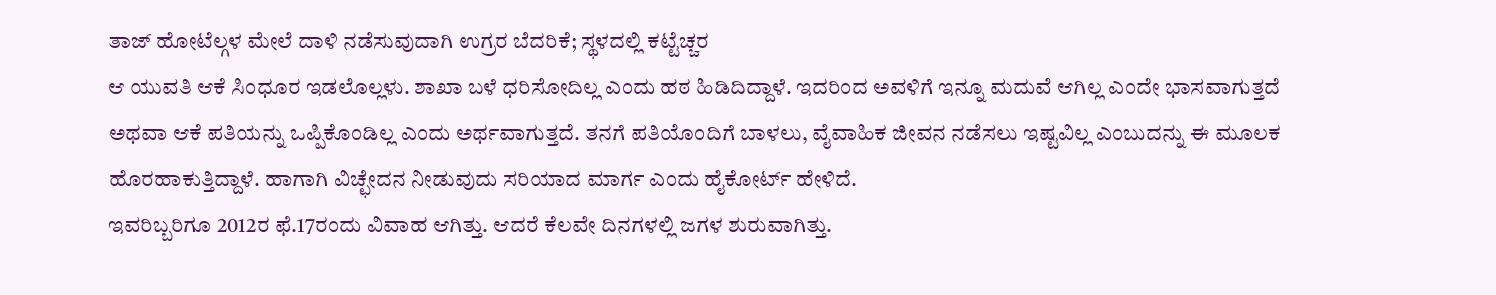ತಾಜ್ ಹೋಟೆಲ್ಗಳ ಮೇಲೆ ದಾಳಿ ನಡೆಸುವುದಾಗಿ ಉಗ್ರರ ಬೆದರಿಕೆ; ಸ್ಥಳದಲ್ಲಿ ಕಟ್ಟೆಚ್ಚರ
ಆ ಯುವತಿ ಆಕೆ ಸಿಂಧೂರ ಇಡಲೊಲ್ಲಳು. ಶಾಖಾ ಬಳೆ ಧರಿಸೋದಿಲ್ಲ ಎಂದು ಹಠ ಹಿಡಿದಿದ್ದಾಳೆ. ಇದರಿಂದ ಅವಳಿಗೆ ಇನ್ನೂ ಮದುವೆ ಆಗಿಲ್ಲ ಎಂದೇ ಭಾಸವಾಗುತ್ತದೆ ಅಥವಾ ಆಕೆ ಪತಿಯನ್ನು ಒಪ್ಪಿಕೊಂಡಿಲ್ಲ ಎಂದು ಅರ್ಥವಾಗುತ್ತದೆ. ತನಗೆ ಪತಿಯೊಂದಿಗೆ ಬಾಳಲು, ವೈವಾಹಿಕ ಜೀವನ ನಡೆಸಲು ಇಷ್ಟವಿಲ್ಲ ಎಂಬುದನ್ನು ಈ ಮೂಲಕ ಹೊರಹಾಕುತ್ತಿದ್ದಾಳೆ. ಹಾಗಾಗಿ ವಿಚ್ಛೇದನ ನೀಡುವುದು ಸರಿಯಾದ ಮಾರ್ಗ ಎಂದು ಹೈಕೋರ್ಟ್ ಹೇಳಿದೆ.
ಇವರಿಬ್ಬರಿಗೂ 2012ರ ಫೆ.17ರಂದು ವಿವಾಹ ಆಗಿತ್ತು. ಆದರೆ ಕೆಲವೇ ದಿನಗಳಲ್ಲಿ ಜಗಳ ಶುರುವಾಗಿತ್ತು.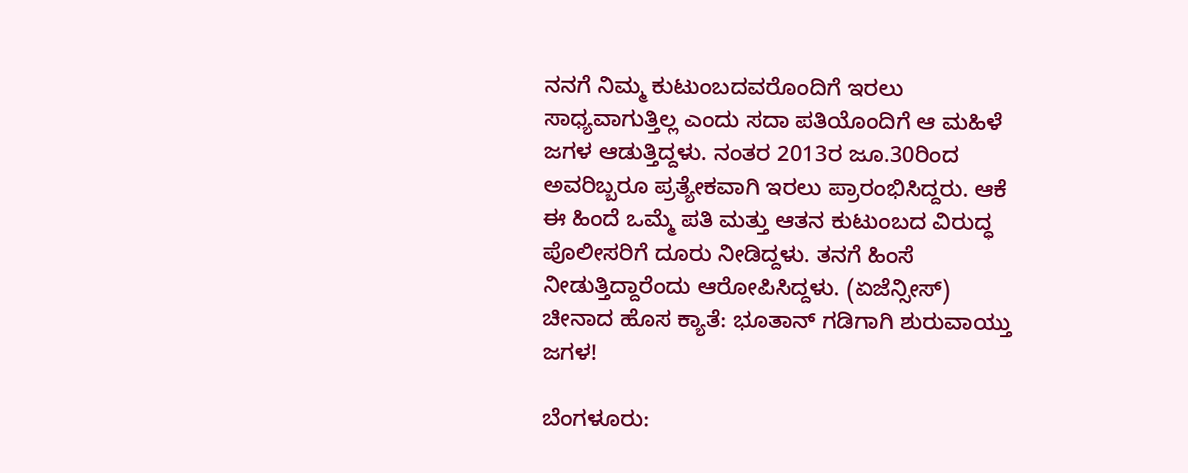ನನಗೆ ನಿಮ್ಮ ಕುಟುಂಬದವರೊಂದಿಗೆ ಇರಲು ಸಾಧ್ಯವಾಗುತ್ತಿಲ್ಲ ಎಂದು ಸದಾ ಪತಿಯೊಂದಿಗೆ ಆ ಮಹಿಳೆ ಜಗಳ ಆಡುತ್ತಿದ್ದಳು. ನಂತರ 2013ರ ಜೂ.30ರಿಂದ ಅವರಿಬ್ಬರೂ ಪ್ರತ್ಯೇಕವಾಗಿ ಇರಲು ಪ್ರಾರಂಭಿಸಿದ್ದರು. ಆಕೆ ಈ ಹಿಂದೆ ಒಮ್ಮೆ ಪತಿ ಮತ್ತು ಆತನ ಕುಟುಂಬದ ವಿರುದ್ಧ ಪೊಲೀಸರಿಗೆ ದೂರು ನೀಡಿದ್ದಳು. ತನಗೆ ಹಿಂಸೆ ನೀಡುತ್ತಿದ್ದಾರೆಂದು ಆರೋಪಿಸಿದ್ದಳು. (ಏಜೆನ್ಸೀಸ್)
ಚೀನಾದ ಹೊಸ ಕ್ಯಾತೆ: ಭೂತಾನ್‌ ಗಡಿಗಾಗಿ ಶುರುವಾಯ್ತು ಜಗಳ!

ಬೆಂಗಳೂರು: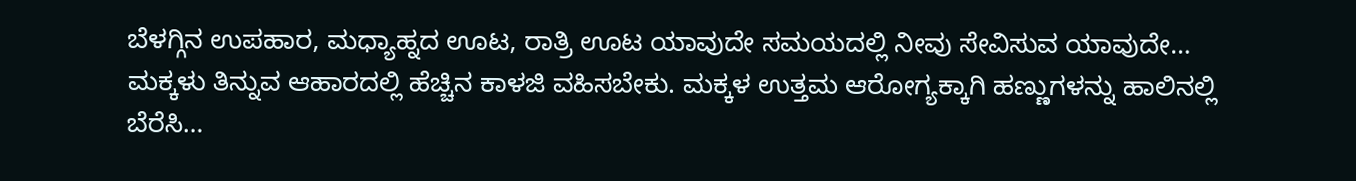ಬೆಳಗ್ಗಿನ ಉಪಹಾರ, ಮಧ್ಯಾಹ್ನದ ಊಟ, ರಾತ್ರಿ ಊಟ ಯಾವುದೇ ಸಮಯದಲ್ಲಿ ನೀವು ಸೇವಿಸುವ ಯಾವುದೇ…
ಮಕ್ಕಳು ತಿನ್ನುವ ಆಹಾರದಲ್ಲಿ ಹೆಚ್ಚಿನ ಕಾಳಜಿ ವಹಿಸಬೇಕು. ಮಕ್ಕಳ ಉತ್ತಮ ಆರೋಗ್ಯಕ್ಕಾಗಿ ಹಣ್ಣುಗಳನ್ನು ಹಾಲಿನಲ್ಲಿ ಬೆರೆಸಿ…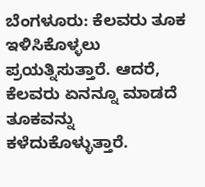ಬೆಂಗಳೂರು: ಕೆಲವರು ತೂಕ ಇಳಿಸಿಕೊಳ್ಳಲು ಪ್ರಯತ್ನಿಸುತ್ತಾರೆ. ಆದರೆ, ಕೆಲವರು ಏನನ್ನೂ ಮಾಡದೆ ತೂಕವನ್ನು ಕಳೆದುಕೊಳ್ಳುತ್ತಾರೆ.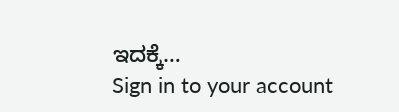ಇದಕ್ಕೆ…
Sign in to your account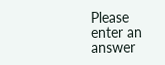Please enter an answer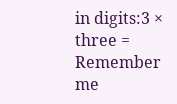in digits:3 × three =
Remember me